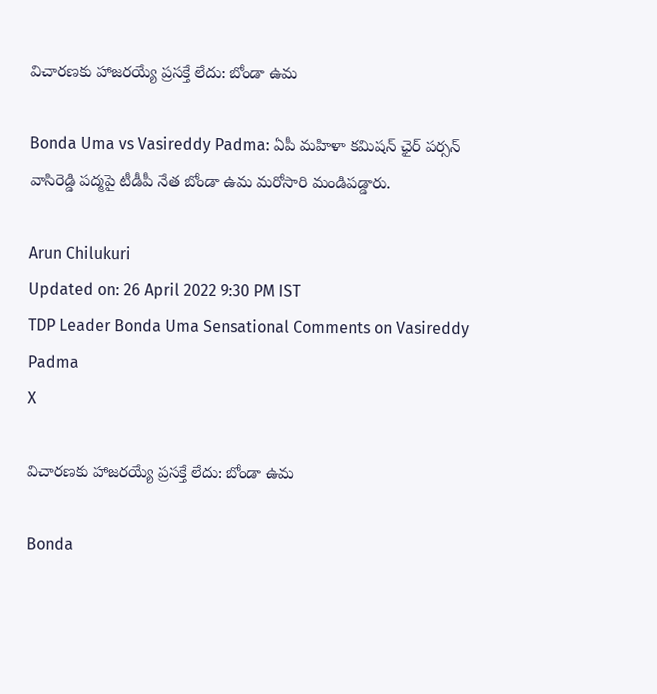విచారణకు హాజరయ్యే ప్రసక్తే లేదు: బోండా ఉమ

Bonda Uma vs Vasireddy Padma: ఏపీ మహిళా కమిషన్ ఛైర్ పర్సన్ వాసిరెడ్డి పద్మపై టీడీపీ నేత బోండా ఉమ మరోసారి మండిపడ్డారు.

Arun Chilukuri
Updated on: 26 April 2022 9:30 PM IST
TDP Leader Bonda Uma Sensational Comments on Vasireddy Padma
X

విచారణకు హాజరయ్యే ప్రసక్తే లేదు: బోండా ఉమ

Bonda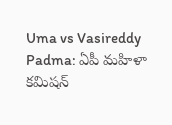Uma vs Vasireddy Padma: ఏపీ మహిళా కమిషన్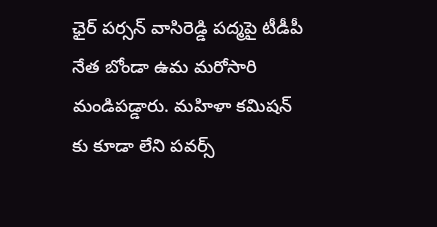ఛైర్ పర్సన్ వాసిరెడ్డి పద్మపై టీడీపీ నేత బోండా ఉమ మరోసారి మండిపడ్డారు. మహిళా కమిషన్ కు కూడా లేని పవర్స్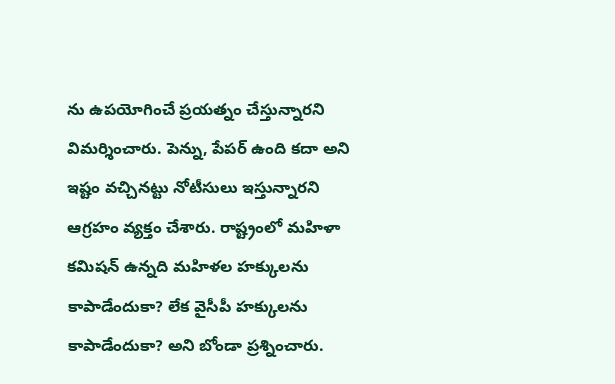ను ఉపయోగించే ప్రయత్నం చేస్తున్నారని విమర్శించారు. పెన్ను, పేపర్ ఉంది కదా అని ఇష్టం వచ్చినట్టు నోటీసులు ఇస్తున్నారని ఆగ్రహం వ్యక్తం చేశారు. రాష్ట్రంలో మహిళా కమిషన్ ఉన్నది మహిళల హక్కులను కాపాడేందుకా? లేక వైసీపీ హక్కులను కాపాడేందుకా? అని బోండా ప్రశ్నించారు.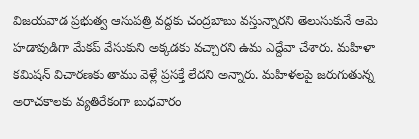విజయవాడ ప్రభుత్వ ఆసుపత్రి వద్దకు చంద్రబాబు వస్తున్నారని తెలుసుకునే ఆమె హడావుడిగా మేకప్ వేసుకుని అక్కడకు వచ్చారని ఉమ ఎద్దేవా చేశారు. మహిళా కమిషన్ విచారణకు తాము వెళ్లే ప్రసక్తే లేదని అన్నారు. మహిళలపై జరుగుతున్న అరాచకాలకు వ్యతిరేకంగా బుధవారం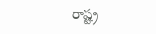రాష్ట్ర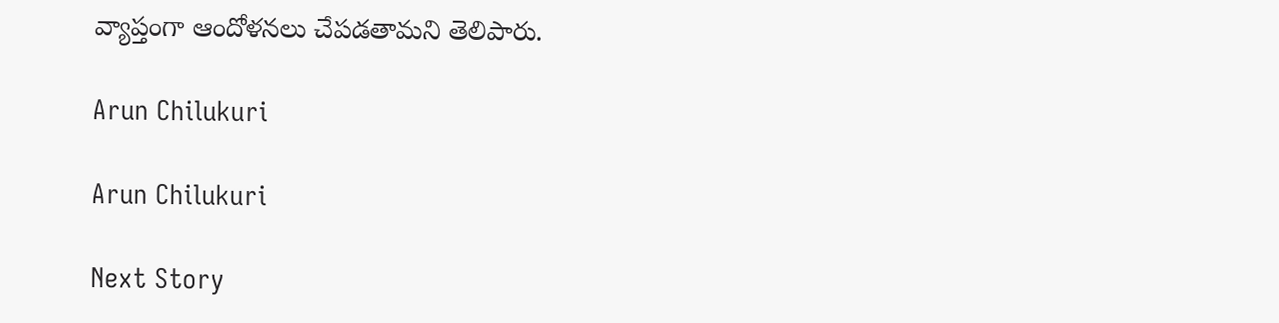వ్యాప్తంగా ఆందోళనలు చేపడతామని తెలిపారు.

Arun Chilukuri

Arun Chilukuri

Next Story